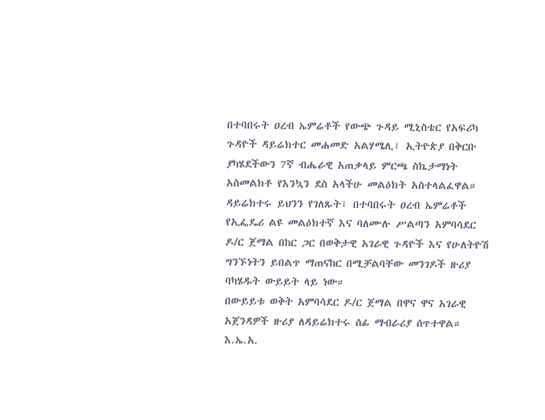በተባበሩት ዐረብ ኤምሬቶች የውጭ ጉዳይ ሚኒስቴር የአፍሪካ ጉዳዮች ዳይሬክተር መሐመድ አልሃሜሊ፣ ኢትዮጵያ በቅርቡ ያካሄደችውን 7ኛ ብሔራዊ አጠቃላይ ምርጫ ስኬታማነት አስመልክቶ የእንኳን ደስ አላችሁ መልዕክት አስተላልፈዋል።
ዳይሬክተሩ ይህንን የገለጹት፣ በተባበሩት ዐረብ ኤምሬቶች የኢፌዴሪ ልዩ መልዕክተኛ እና ባለሙሉ ሥልጣን አምባሳደር ዶ/ር ጀማል በከር ጋር በወቅታዊ አገራዊ ጉዳዮች እና የሁለትዮሽ ግንኙነትን ይበልጥ ማጠናከር በሚቻልባቸው መንገዶች ዙሪያ ባካሄዱት ውይይት ላይ ነው።
በውይይቱ ወቅት አምባሳደር ዶ/ር ጀማል በዋና ዋና አገራዊ አጀንዳዎች ዙሪያ ለዳይሬክተሩ ሰፊ ማብራሪያ ሰጥተዋል።
እ.ኤ.አ.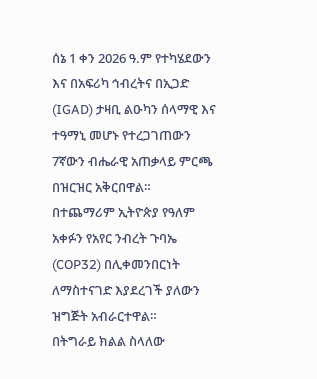ሰኔ 1 ቀን 2026 ዓ.ም የተካሄደውን እና በአፍሪካ ኅብረትና በኢጋድ (IGAD) ታዛቢ ልዑካን ሰላማዊ እና ተዓማኒ መሆኑ የተረጋገጠውን 7ኛውን ብሔራዊ አጠቃላይ ምርጫ በዝርዝር አቅርበዋል።
በተጨማሪም ኢትዮጵያ የዓለም አቀፉን የአየር ንብረት ጉባኤ (COP32) በሊቀመንበርነት ለማስተናገድ እያደረገች ያለውን ዝግጅት አብራርተዋል።
በትግራይ ክልል ስላለው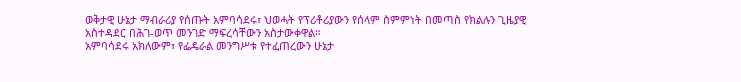ወቅታዊ ሁኔታ ማብራሪያ የሰጡት አምባሳደሩ፣ ህወሓት የፕሪቶሪያውን የሰላም ስምምነት በመጣስ የክልሉን ጊዜያዊ አስተዳደር በሕገ-ወጥ መንገድ ማፍረሳቸውን አስታውቀዋል።
አምባሳደሩ አክለውም፣ የፌዴራል መንግሥቱ የተፈጠረውን ሁኔታ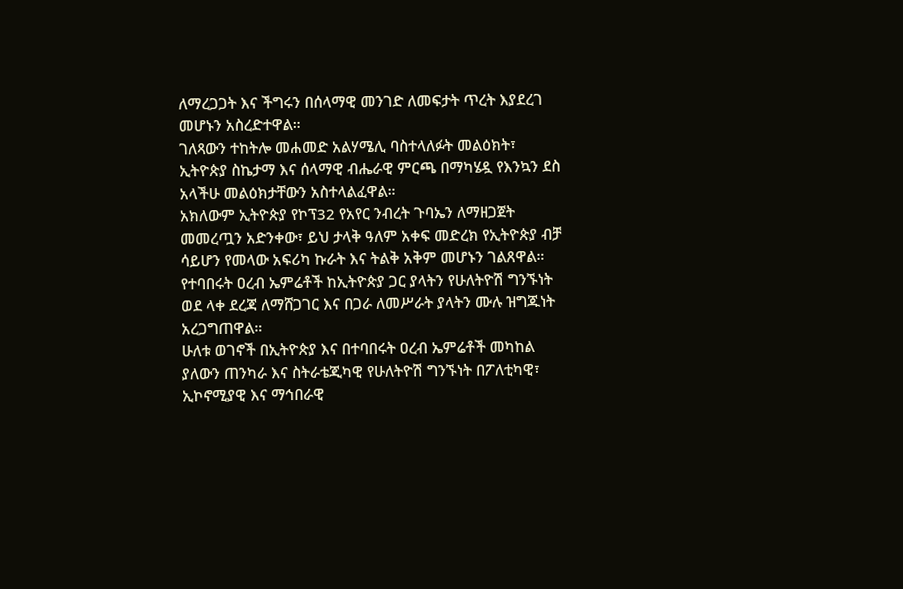ለማረጋጋት እና ችግሩን በሰላማዊ መንገድ ለመፍታት ጥረት እያደረገ መሆኑን አስረድተዋል።
ገለጻውን ተከትሎ መሐመድ አልሃሜሊ ባስተላለፉት መልዕክት፣ ኢትዮጵያ ስኬታማ እና ሰላማዊ ብሔራዊ ምርጫ በማካሄዷ የእንኳን ደስ አላችሁ መልዕክታቸውን አስተላልፈዋል።
አክለውም ኢትዮጵያ የኮፕ32 የአየር ንብረት ጉባኤን ለማዘጋጀት መመረጧን አድንቀው፣ ይህ ታላቅ ዓለም አቀፍ መድረክ የኢትዮጵያ ብቻ ሳይሆን የመላው አፍሪካ ኩራት እና ትልቅ አቅም መሆኑን ገልጸዋል።
የተባበሩት ዐረብ ኤምሬቶች ከኢትዮጵያ ጋር ያላትን የሁለትዮሽ ግንኙነት ወደ ላቀ ደረጃ ለማሸጋገር እና በጋራ ለመሥራት ያላትን ሙሉ ዝግጁነት አረጋግጠዋል።
ሁለቱ ወገኖች በኢትዮጵያ እና በተባበሩት ዐረብ ኤምሬቶች መካከል ያለውን ጠንካራ እና ስትራቴጂካዊ የሁለትዮሽ ግንኙነት በፖለቲካዊ፣ ኢኮኖሚያዊ እና ማኅበራዊ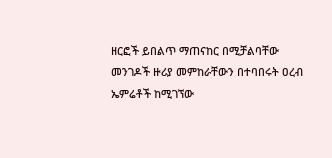ዘርፎች ይበልጥ ማጠናከር በሚቻልባቸው መንገዶች ዙሪያ መምከራቸውን በተባበሩት ዐረብ ኤምሬቶች ከሚገኘው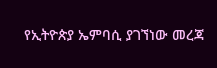የኢትዮጵያ ኤምባሲ ያገኘነው መረጃ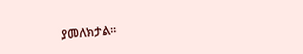ያመለክታል።